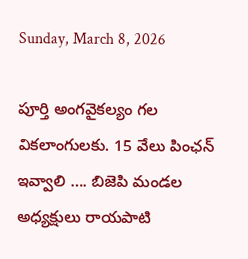Sunday, March 8, 2026

పూర్తి అంగవైకల్యం గల వికలాంగులకు. 15 వేలు పింఛన్ ఇవ్వాలి …. బిజెపి మండల అధ్యక్షులు రాయపాటి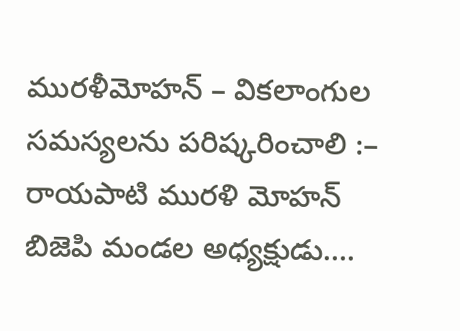మురళీమోహన్ – వికలాంగుల సమస్యలను పరిష్కరించాలి :– రాయపాటి మురళి మోహన్ బిజెపి మండల అధ్యక్షుడు….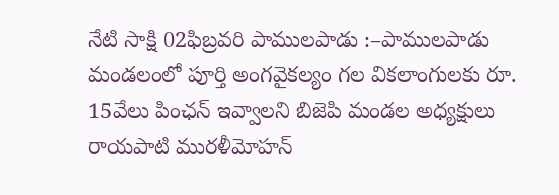నేటి సాక్షి 02ఫిబ్రవరి పాములపాడు :–పాములపాడు మండలంలో పూర్తి అంగవైకల్యం గల వికలాంగులకు రూ. 15వేలు పింఛన్ ఇవ్వాలని బిజెపి మండల అధ్యక్షులు రాయపాటి మురళీమోహన్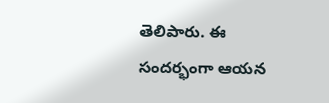తెలిపారు. ఈ సందర్భంగా ఆయన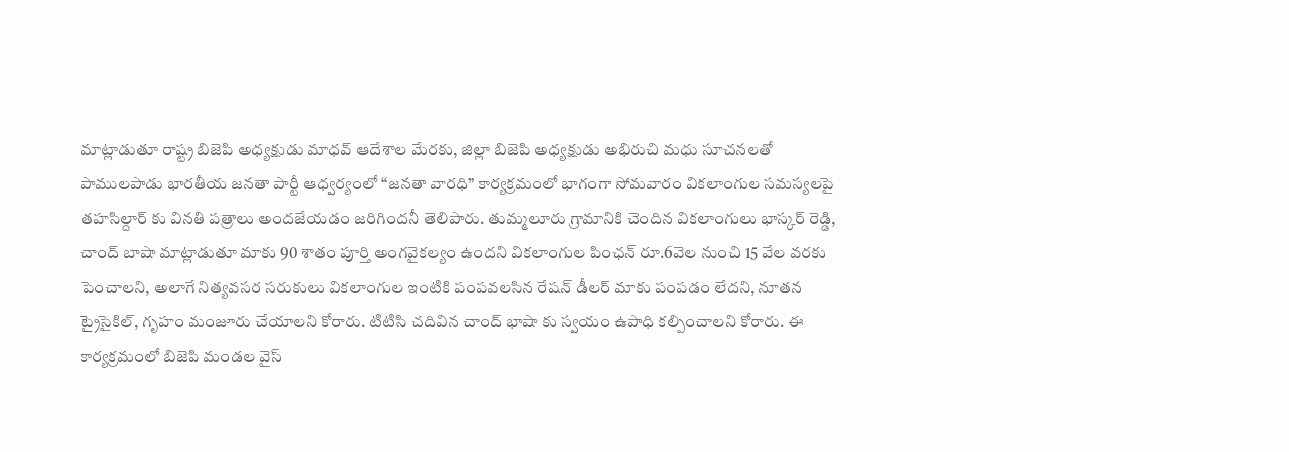మాట్లాడుతూ రాష్ట్ర బిజెపి అధ్యక్షుడు మాధవ్ ఆదేశాల మేరకు, జిల్లా బిజెపి అధ్యక్షుడు అభిరుచి మధు సూచనలతో పాములపాడు భారతీయ జనతా పార్టీ ఆధ్వర్యంలో “జనతా వారధి” కార్యక్రమంలో భాగంగా సోమవారం వికలాంగుల సమస్యలపై తహసిల్దార్ కు వినతి పత్రాలు అందజేయడం జరిగిందనీ తెలిపారు. తుమ్మలూరు గ్రామానికి చెందిన వికలాంగులు భాస్కర్ రెడ్డి, చాంద్ బాషా మాట్లాడుతూ మాకు 90 శాతం పూర్తి అంగవైకల్యం ఉందని వికలాంగుల పింఛన్ రూ.6వెల నుంచి 15 వేల వరకు పెంచాలని, అలాగే నిత్యవసర సరుకులు వికలాంగుల ఇంటికి పంపవలసిన రేషన్ డీలర్ మాకు పంపడం లేదని, నూతన ట్రైసైకిల్, గృహం మంజూరు చేయాలని కోరారు. టిటిసి చదివిన చాంద్ భాషా కు స్వయం ఉపాధి కల్పించాలని కోరారు. ఈ కార్యక్రమంలో బిజెపి మండల వైస్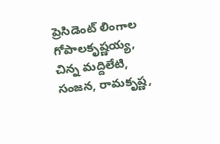ప్రెసిడెంట్ లింగాల గోపాలకృష్ణయ్య, చిన్న మద్దిలేటి, సంజన, రామకృష్ణ,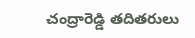చంద్రారెడ్డి తదితరులు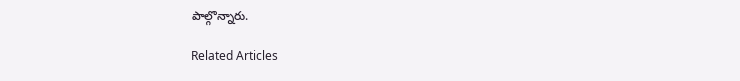పాల్గొన్నారు.

Related Articles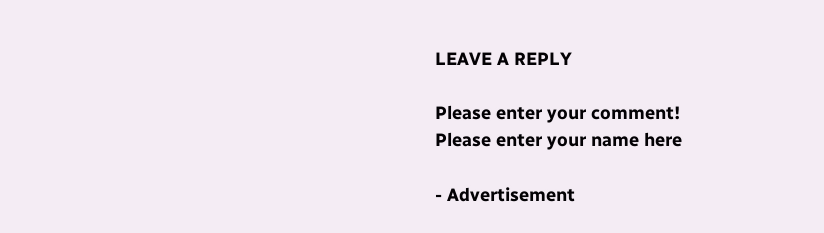LEAVE A REPLY

Please enter your comment!
Please enter your name here

- Advertisement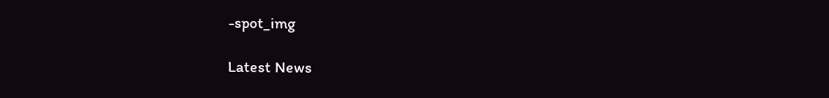-spot_img

Latest News